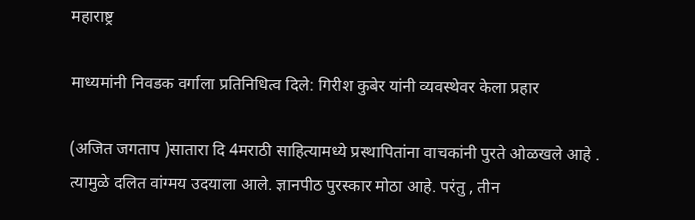महाराष्ट्र

माध्यमांनी निवडक वर्गाला प्रतिनिधित्व दिले: गिरीश कुबेर यांनी व्यवस्थेवर केला प्रहार

(अजित जगताप )सातारा दि 4मराठी साहित्यामध्ये प्रस्थापितांना वाचकांनी पुरते ओळखले आहे . त्यामुळे दलित वांग्मय उदयाला आले. ज्ञानपीठ पुरस्कार मोठा आहे. परंतु , तीन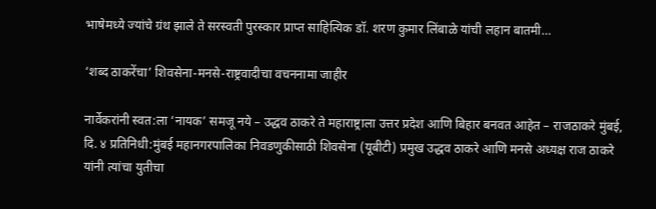भाषेमध्ये ज्यांचे ग्रंथ झाले ते सरस्वती पुरस्कार प्राप्त साहित्यिक डॉ. शरण कुमार लिंबाळे यांची लहान बातमी…

‘शब्द ठाकरेंचा’ शिवसेना-मनसे-राष्ट्रवादीचा वचननामा जाहीर

नार्वेकरांनी स्वत:ला ‘नायक’ समजू नये – उद्धव ठाकरे ते महाराष्ट्राला उत्तर प्रदेश आणि बिहार बनवत आहेत – राजठाकरे मुंबई, दि. ४ प्रतिनिधी:मुंबई महानगरपालिका निवडणुकीसाठी शिवसेना (यूबीटी) प्रमुख उद्धव ठाकरे आणि मनसे अध्यक्ष राज ठाकरे यांनी त्यांचा युतीचा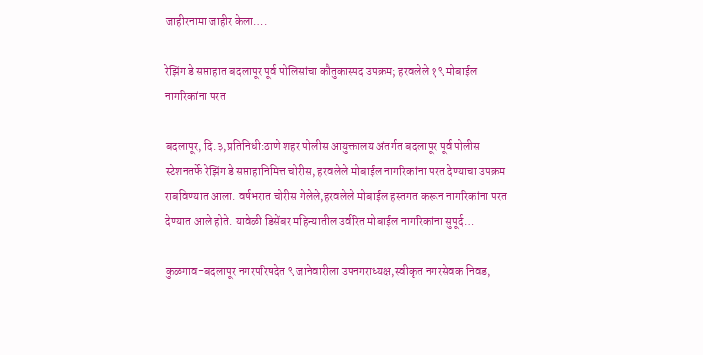जाहीरनामा जाहीर केला….

रेझिंग डे सप्ताहात बदलापूर पूर्व पोलिसांचा कौतुकास्पद उपक्रम; हरवलेले १९ मोबाईल नागरिकांना परत

बदलापूर, दि.३,प्रतिनिधी:ठाणे शहर पोलीस आयुक्तालय अंतर्गत बदलापूर पूर्व पोलीस स्टेशनतर्फे रेझिंग डे सप्ताहानिमित्त चोरीस, हरवलेले मोबाईल नागरिकांना परत देण्याचा उपक्रम राबविण्यात आला. वर्षभरात चोरीस गेलेले,हरवलेले मोबाईल हस्तगत करून नागरिकांना परत देण्यात आले होते. यावेळी डिसेंबर महिन्यातील उर्वरित मोबाईल नागरिकांना सुपूर्द…

कुळगाव-बदलापूर नगरपरिषदेत ९ जानेवारीला उपनगराध्यक्ष,स्वीकृत नगरसेवक निवड,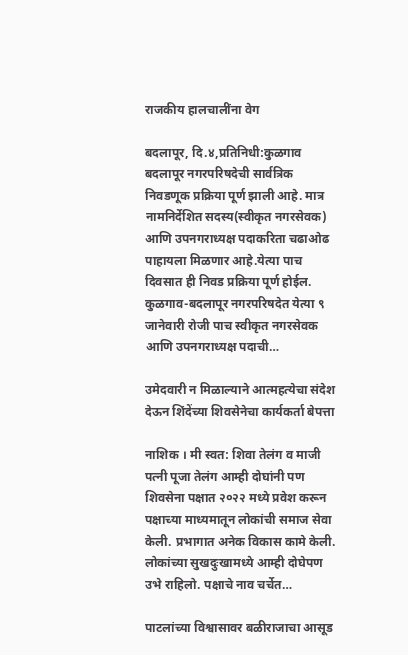राजकीय हालचालींना वेग

बदलापूर, दि.४,प्रतिनिधी:कुळगाव बदलापूर नगरपरिषदेची सार्वत्रिक निवडणूक प्रक्रिया पूर्ण झाली आहे. मात्र नामनिर्देशित सदस्य(स्वीकृत नगरसेवक) आणि उपनगराध्यक्ष पदाकरिता चढाओढ पाहायला मिळणार आहे.येत्या पाच दिवसात ही निवड प्रक्रिया पूर्ण होईल. कुळगाव-बदलापूर नगरपरिषदेत येत्या ९ जानेवारी रोजी पाच स्वीकृत नगरसेवक आणि उपनगराध्यक्ष पदाची…

उमेदवारी न मिळाल्याने आत्महत्येचा संदेश देऊन शिंदेंच्या शिवसेनेचा कार्यकर्ता बेपत्ता

नाशिक । मी स्वत: शिवा तेलंग व माजी पत्नी पूजा तेलंग आम्ही दोघांनी पण शिवसेना पक्षात २०२२ मध्ये प्रवेश करून पक्षाच्या माध्यमातून लोकांची समाज सेवा केली. प्रभागात अनेक विकास कामे केली. लोकांच्या सुखदुःखामध्ये आम्ही दोघेपण उभे राहिलो. पक्षाचे नाव चर्चेत…

पाटलांच्या विश्वासावर बळीराजाचा आसूड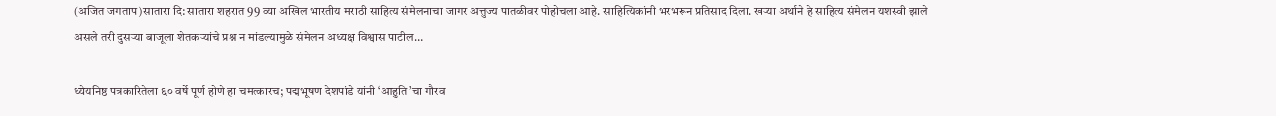(अजित जगताप)सातारा दि: सातारा शहरात 99 व्या अखिल भारतीय मराठी साहित्य संमेलनाचा जागर अत्तुज्य पातळीवर पोहोचला आहे. साहित्यिकांनी भरभरून प्रतिसाद दिला. खऱ्या अर्थाने हे साहित्य संमेलन यशस्वी झाले असले तरी दुसऱ्या बाजूला शेतकऱ्यांचे प्रश्न न मांडल्यामुळे संमेलन अध्यक्ष विश्वास पाटील…

ध्येयनिष्ठ पत्रकारितेला ६० वर्षे पूर्ण होणे हा चमत्कारच; पद्मभूषण देशपांडे यांनी ‘आहुति’चा गौरव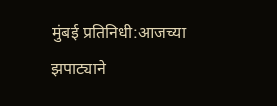मुंबई प्रतिनिधी:आजच्या झपाट्याने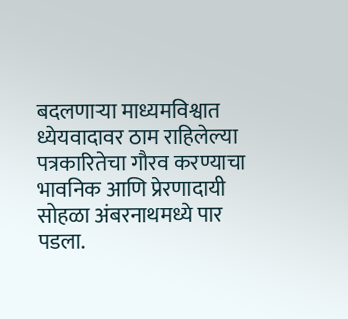बदलणाऱ्या माध्यमविश्वात ध्येयवादावर ठाम राहिलेल्या पत्रकारितेचा गौरव करण्याचा भावनिक आणि प्रेरणादायी सोहळा अंबरनाथमध्ये पार पडला.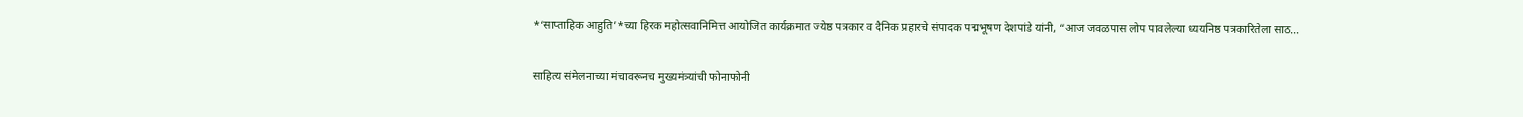*‘साप्ताहिक आहुति’*च्या हिरक महोत्सवानिमित्त आयोजित कार्यक्रमात ज्येष्ठ पत्रकार व दैनिक प्रहारचे संपादक पद्मभूषण देशपांडे यांनी, “आज जवळपास लोप पावलेल्या ध्ययनिष्ठ पत्रकारितेला साठ…

साहित्य संमेलनाच्या मंचावरूनच मुख्यमंत्र्यांची फोनाफोनी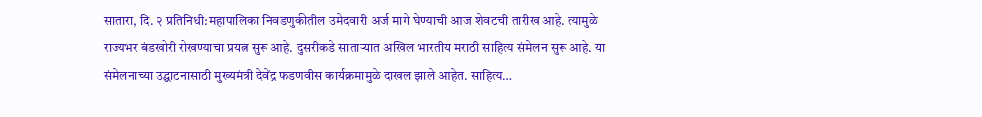सातारा, दि. २ प्रतिनिधी:महापालिका निवडणुकीतील उमेदवारी अर्ज मागे घेण्याची आज शेवटची तारीख आहे. त्यामुळे राज्यभर बंडखोरी रोखण्याचा प्रयत्न सुरू आहे. दुसरीकडे साताऱ्यात अखिल भारतीय मराठी साहित्य संमेलन सुरू आहे. या संमेलनाच्या उद्घाटनासाठी मुख्यमंत्री देवेंद्र फडणवीस कार्यक्रमामुळे दाखल झाले आहेत. साहित्य…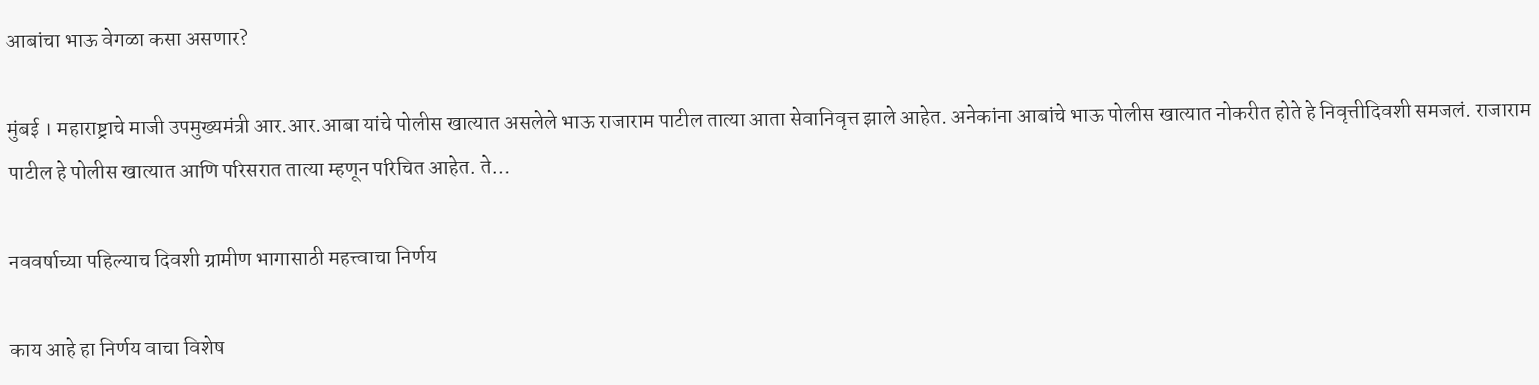आबांचा भाऊ वेगळा कसा असणार?

मुंबई । महाराष्ट्राचे माजी उपमुख्यमंत्री आर.आर.आबा यांचे पोलीस खात्यात असलेले भाऊ राजाराम पाटील तात्या आता सेवानिवृत्त झाले आहेत. अनेकांना आबांचे भाऊ पोलीस खात्यात नोकरीत होते हे निवृत्तीदिवशी समजलं. राजाराम पाटील हे पोलीस खात्यात आणि परिसरात तात्या म्हणून परिचित आहेत. ते…

नववर्षाच्या पहिल्याच दिवशी ग्रामीण भागासाठी महत्त्वाचा निर्णय

काय आहे हा निर्णय वाचा विशेष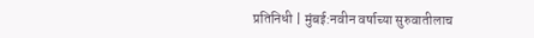प्रतिनिधी | मुंबई:नवीन वर्षाच्या सुरुवातीलाच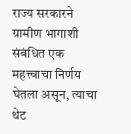राज्य सरकारने ग्रामीण भागाशी संबंधित एक महत्त्वाचा निर्णय घेतला असून, त्याचा थेट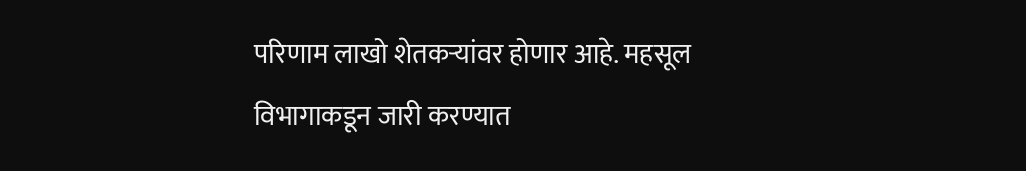परिणाम लाखो शेतकऱ्यांवर होणार आहे. महसूल विभागाकडून जारी करण्यात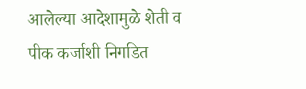आलेल्या आदेशामुळे शेती व पीक कर्जाशी निगडित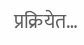प्रक्रियेत…